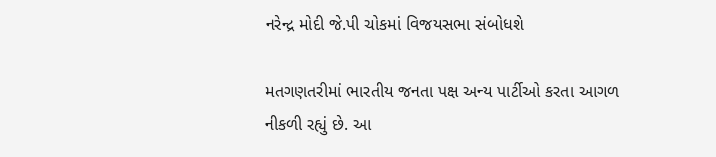નરેન્દ્ર મોદી જે.પી ચોકમાં વિજયસભા સંબોધશે

મતગણતરીમાં ભારતીય જનતા પક્ષ અન્ય પાર્ટીઓ કરતા આગળ નીકળી રહ્યું છે. આ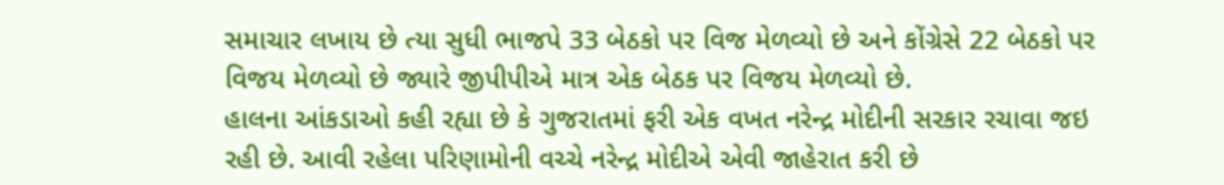સમાચાર લખાય છે ત્યા સુધી ભાજપે 33 બેઠકો પર વિજ મેળવ્યો છે અને કોંગ્રેસે 22 બેઠકો પર વિજય મેળવ્યો છે જ્યારે જીપીપીએ માત્ર એક બેઠક પર વિજય મેળવ્યો છે.
હાલના આંકડાઓ કહી રહ્યા છે કે ગુજરાતમાં ફરી એક વખત નરેન્દ્ર મોદીની સરકાર રચાવા જઇ રહી છે. આવી રહેલા પરિણામોની વચ્ચે નરેન્દ્ર મોદીએ એવી જાહેરાત કરી છે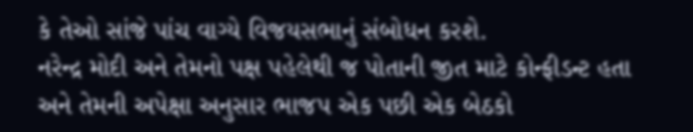કે તેઓ સાંજે પાંચ વાગ્યે વિજયસભાનું સંબોધન કરશે.
નરેન્દ્ર મોદી અને તેમનો પક્ષ પહેલેથી જ પોતાની જીત માટે કોન્ફીડન્ટ હતા અને તેમની અપેક્ષા અનુસાર ભાજપ એક પછી એક બેઠકો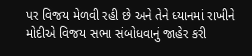પર વિજય મેળવી રહી છે અને તેને ધ્યાનમાં રાખીને મોદીએ વિજય સભા સંબોધવાનું જાહેર કરી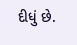દીધું છે.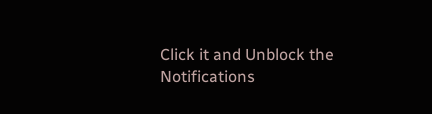Click it and Unblock the Notifications